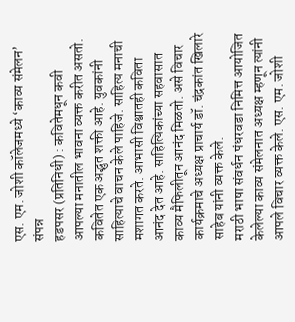एस. एम. जोशी कॉलेजमध्ये ‘काव्य संमेलन’ संपन्न
हडपसर (प्रतिनिधी) : कवितेमधून कवी आपल्या मनातील भावना व्यक्त करीत असतो. कवितेत एक अद्भुत शक्ती आहे. युवकांनी साहित्याचे वाचन केले पाहिजे. साहित्य मनाची मशागत करते. आभासी विश्वातही कविता आनंद देत आहे. साहित्यिकांच्या सहवासात काव्य मैफिलीतून आनंद मिळतो. असे विचार कार्यक्रमाचे अध्यक्ष प्राचार्य डॉ. चंद्रकांत खिलारे साहेब यांनी व्यक्त केले.
मराठी भाषा संवर्धन पंधरवडा निमित्त आयोजित केलेल्या काव्य संमेलनात अध्यक्ष म्हणून त्यांनी आपले विचार व्यक्त केले. एस. एम. जोशी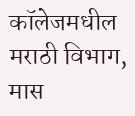कॉलेजमधील मराठी विभाग, मास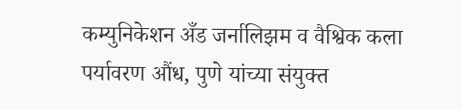कम्युनिकेशन अँड जर्नालिझम व वैश्विक कला पर्यावरण औंध, पुणे यांच्या संयुक्त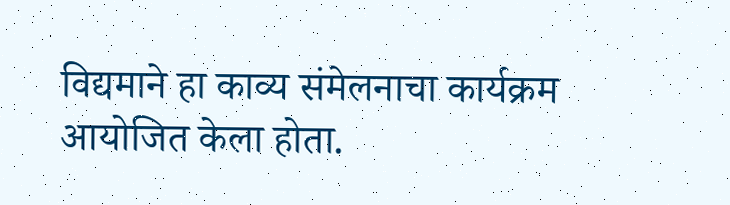विद्यमाने हा काव्य संमेलनाचा कार्यक्रम आयोजित केला होता.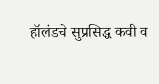हॉलंडचे सुप्रसिद्ध कवी व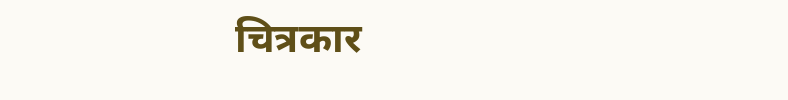चित्रकार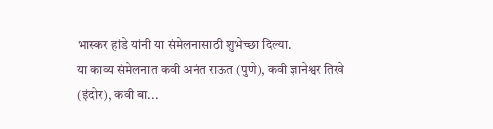भास्कर हांडे यांनी या संमेलनासाठी शुभेच्छा दिल्या.
या काव्य संमेलनात कवी अनंत राऊत (पुणे), कवी ज्ञानेश्वर तिखे (इंदोर), कवी बा...